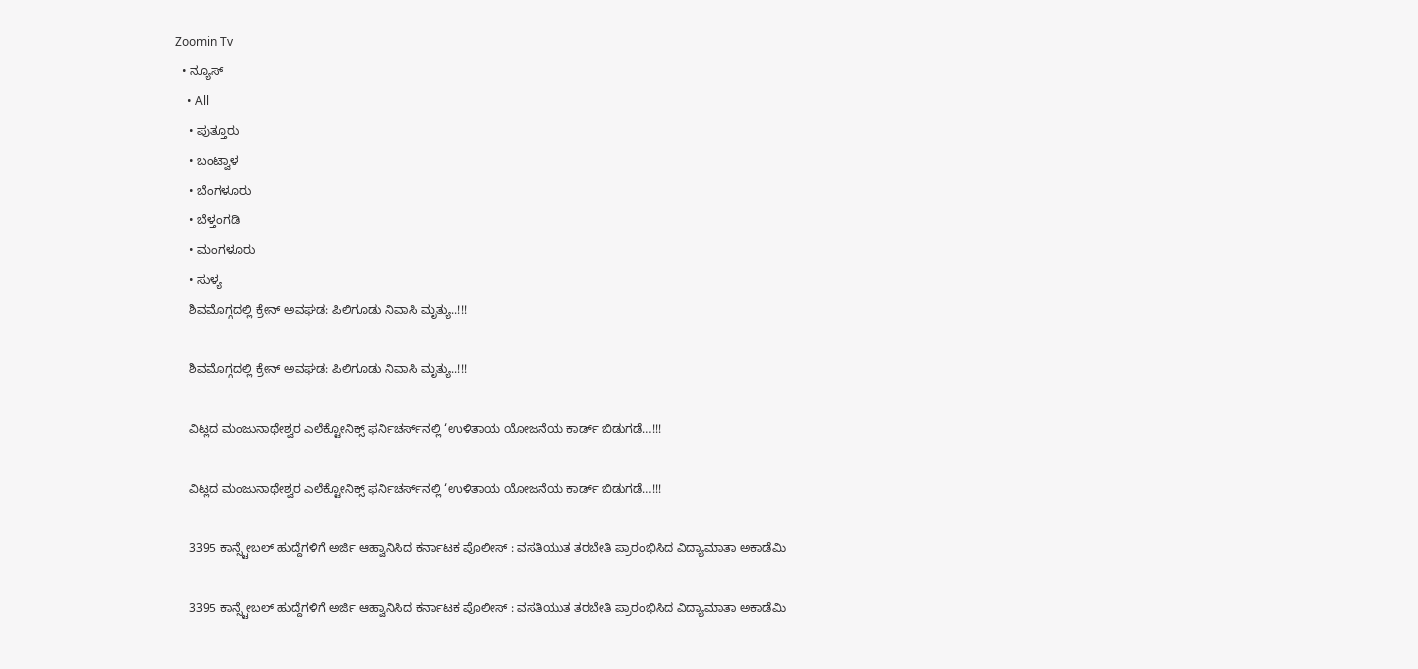Zoomin Tv
  • ನ್ಯೂಸ್
    • All
    • ಪುತ್ತೂರು
    • ಬಂಟ್ವಾಳ
    • ಬೆಂಗಳೂರು
    • ಬೆಳ್ತಂಗಡಿ
    • ಮಂಗಳೂರು
    • ಸುಳ್ಯ
    ಶಿವಮೊಗ್ಗದಲ್ಲಿ ಕ್ರೇನ್ ಅವಘಡ: ಪಿಲಿಗೂಡು ನಿವಾಸಿ ಮೃತ್ಯು..!!!

    ಶಿವಮೊಗ್ಗದಲ್ಲಿ ಕ್ರೇನ್ ಅವಘಡ: ಪಿಲಿಗೂಡು ನಿವಾಸಿ ಮೃತ್ಯು..!!!

    ವಿಟ್ಲದ ಮಂಜುನಾಥೇಶ್ವರ ಎಲೆಕ್ಟೋನಿಕ್ಸ್ ಫರ್ನಿಚರ್ಸ್‌ನಲ್ಲಿ ‘ಉಳಿತಾಯ ಯೋಜನೆಯ ಕಾರ್ಡ್ ಬಿಡುಗಡೆ…!!!

    ವಿಟ್ಲದ ಮಂಜುನಾಥೇಶ್ವರ ಎಲೆಕ್ಟೋನಿಕ್ಸ್ ಫರ್ನಿಚರ್ಸ್‌ನಲ್ಲಿ ‘ಉಳಿತಾಯ ಯೋಜನೆಯ ಕಾರ್ಡ್ ಬಿಡುಗಡೆ…!!!

    3395 ಕಾನ್ಸ್ಟೇಬಲ್ ಹುದ್ದೆಗಳಿಗೆ ಅರ್ಜಿ ಆಹ್ವಾನಿಸಿದ ಕರ್ನಾಟಕ ಪೊಲೀಸ್ : ವಸತಿಯುತ ತರಬೇತಿ ಪ್ರಾರಂಭಿಸಿದ ವಿದ್ಯಾಮಾತಾ ಅಕಾಡೆಮಿ

    3395 ಕಾನ್ಸ್ಟೇಬಲ್ ಹುದ್ದೆಗಳಿಗೆ ಅರ್ಜಿ ಆಹ್ವಾನಿಸಿದ ಕರ್ನಾಟಕ ಪೊಲೀಸ್ : ವಸತಿಯುತ ತರಬೇತಿ ಪ್ರಾರಂಭಿಸಿದ ವಿದ್ಯಾಮಾತಾ ಅಕಾಡೆಮಿ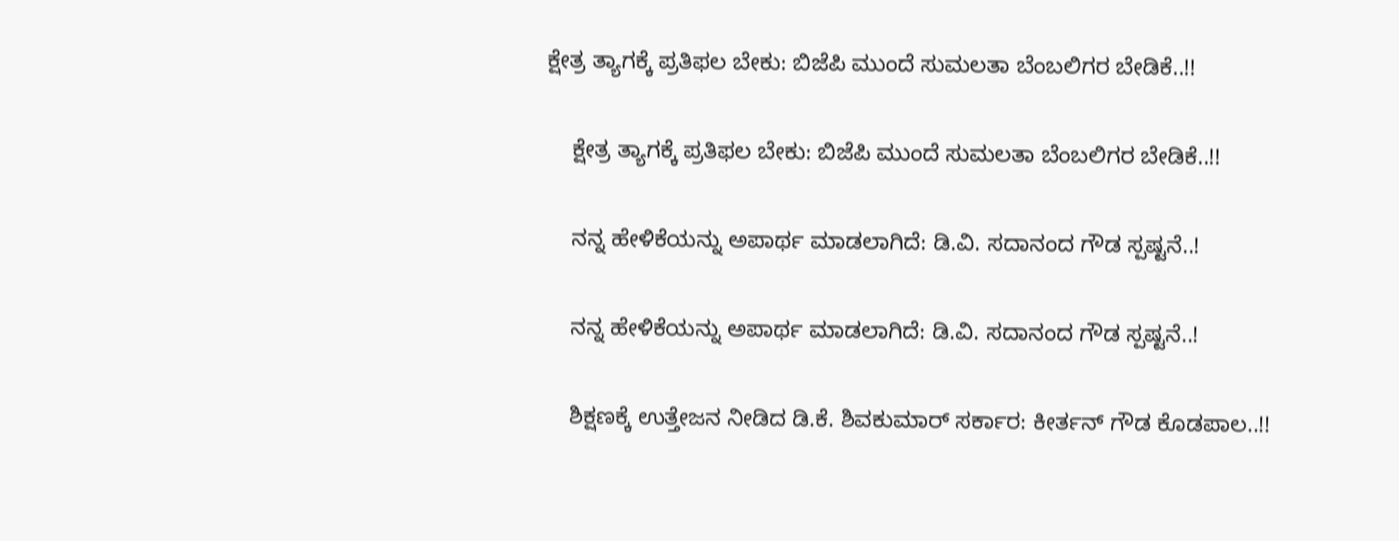ಕ್ಷೇತ್ರ ತ್ಯಾಗಕ್ಕೆ ಪ್ರತಿಫಲ ಬೇಕು: ಬಿಜೆಪಿ ಮುಂದೆ ಸುಮಲತಾ ಬೆಂಬಲಿಗರ ಬೇಡಿಕೆ..!!

    ಕ್ಷೇತ್ರ ತ್ಯಾಗಕ್ಕೆ ಪ್ರತಿಫಲ ಬೇಕು: ಬಿಜೆಪಿ ಮುಂದೆ ಸುಮಲತಾ ಬೆಂಬಲಿಗರ ಬೇಡಿಕೆ..!!

    ನನ್ನ ಹೇಳಿಕೆಯನ್ನು ಅಪಾರ್ಥ ಮಾಡಲಾಗಿದೆ: ಡಿ.ವಿ. ಸದಾನಂದ ಗೌಡ ಸ್ಪಷ್ಟನೆ..!

    ನನ್ನ ಹೇಳಿಕೆಯನ್ನು ಅಪಾರ್ಥ ಮಾಡಲಾಗಿದೆ: ಡಿ.ವಿ. ಸದಾನಂದ ಗೌಡ ಸ್ಪಷ್ಟನೆ..!

    ಶಿಕ್ಷಣಕ್ಕೆ ಉತ್ತೇಜನ ನೀಡಿದ ಡಿ.ಕೆ. ಶಿವಕುಮಾರ್ ಸರ್ಕಾರ: ಕೀರ್ತನ್ ಗೌಡ ಕೊಡಪಾಲ..!!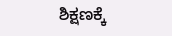ಶಿಕ್ಷಣಕ್ಕೆ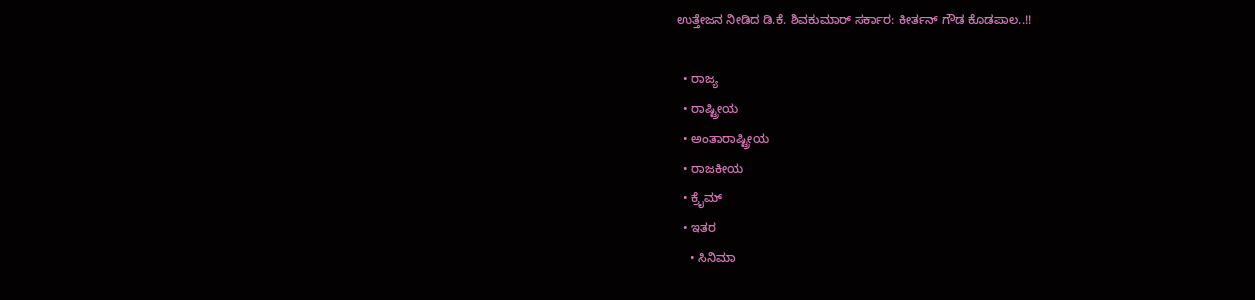ಉತ್ತೇಜನ ನೀಡಿದ ಡಿ.ಕೆ. ಶಿವಕುಮಾರ್ ಸರ್ಕಾರ: ಕೀರ್ತನ್ ಗೌಡ ಕೊಡಪಾಲ..!!

  • ರಾಜ್ಯ
  • ರಾಷ್ಟ್ರೀಯ
  • ಅಂತಾರಾಷ್ಟ್ರೀಯ
  • ರಾಜಕೀಯ
  • ಕ್ರೈಮ್
  • ಇತರ
    • ಸಿನಿಮಾ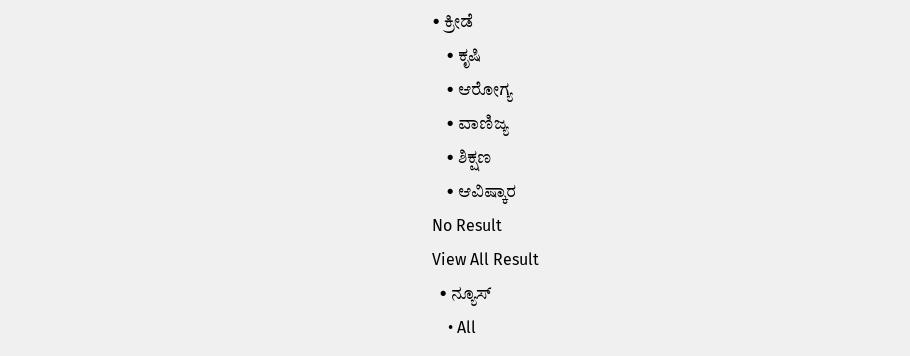• ಕ್ರೀಡೆ
    • ಕೃಷಿ
    • ಆರೋಗ್ಯ
    • ವಾಣಿಜ್ಯ
    • ಶಿಕ್ಷಣ
    • ಆವಿಷ್ಕಾರ
No Result
View All Result
  • ನ್ಯೂಸ್
    • All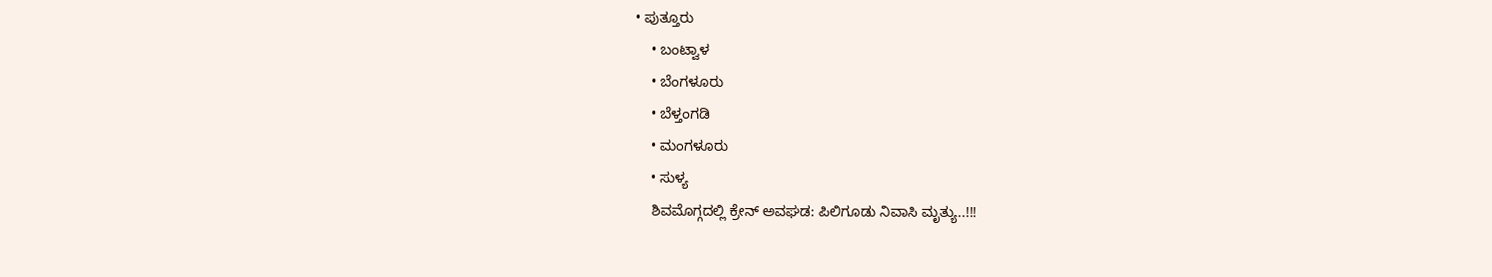• ಪುತ್ತೂರು
    • ಬಂಟ್ವಾಳ
    • ಬೆಂಗಳೂರು
    • ಬೆಳ್ತಂಗಡಿ
    • ಮಂಗಳೂರು
    • ಸುಳ್ಯ
    ಶಿವಮೊಗ್ಗದಲ್ಲಿ ಕ್ರೇನ್ ಅವಘಡ: ಪಿಲಿಗೂಡು ನಿವಾಸಿ ಮೃತ್ಯು..!!!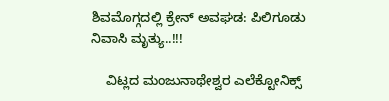ಶಿವಮೊಗ್ಗದಲ್ಲಿ ಕ್ರೇನ್ ಅವಘಡ: ಪಿಲಿಗೂಡು ನಿವಾಸಿ ಮೃತ್ಯು..!!!

    ವಿಟ್ಲದ ಮಂಜುನಾಥೇಶ್ವರ ಎಲೆಕ್ಟೋನಿಕ್ಸ್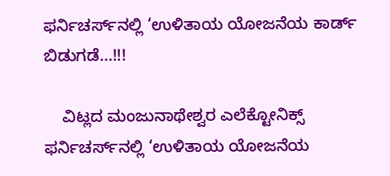ಫರ್ನಿಚರ್ಸ್‌ನಲ್ಲಿ ‘ಉಳಿತಾಯ ಯೋಜನೆಯ ಕಾರ್ಡ್ ಬಿಡುಗಡೆ…!!!

    ವಿಟ್ಲದ ಮಂಜುನಾಥೇಶ್ವರ ಎಲೆಕ್ಟೋನಿಕ್ಸ್ ಫರ್ನಿಚರ್ಸ್‌ನಲ್ಲಿ ‘ಉಳಿತಾಯ ಯೋಜನೆಯ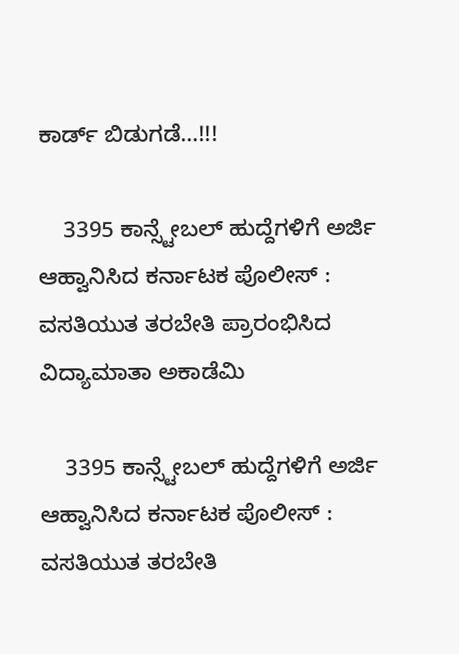ಕಾರ್ಡ್ ಬಿಡುಗಡೆ…!!!

    3395 ಕಾನ್ಸ್ಟೇಬಲ್ ಹುದ್ದೆಗಳಿಗೆ ಅರ್ಜಿ ಆಹ್ವಾನಿಸಿದ ಕರ್ನಾಟಕ ಪೊಲೀಸ್ : ವಸತಿಯುತ ತರಬೇತಿ ಪ್ರಾರಂಭಿಸಿದ ವಿದ್ಯಾಮಾತಾ ಅಕಾಡೆಮಿ

    3395 ಕಾನ್ಸ್ಟೇಬಲ್ ಹುದ್ದೆಗಳಿಗೆ ಅರ್ಜಿ ಆಹ್ವಾನಿಸಿದ ಕರ್ನಾಟಕ ಪೊಲೀಸ್ : ವಸತಿಯುತ ತರಬೇತಿ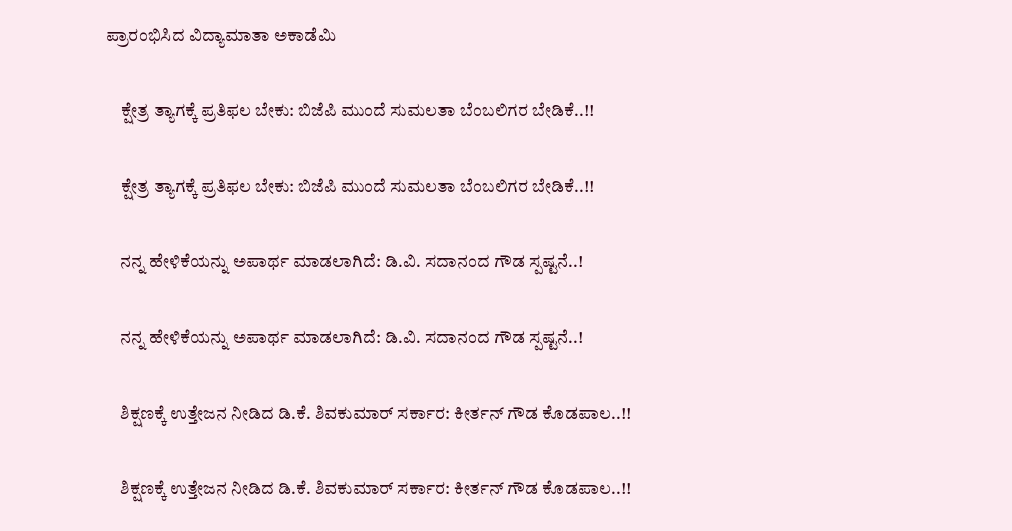ಪ್ರಾರಂಭಿಸಿದ ವಿದ್ಯಾಮಾತಾ ಅಕಾಡೆಮಿ

    ಕ್ಷೇತ್ರ ತ್ಯಾಗಕ್ಕೆ ಪ್ರತಿಫಲ ಬೇಕು: ಬಿಜೆಪಿ ಮುಂದೆ ಸುಮಲತಾ ಬೆಂಬಲಿಗರ ಬೇಡಿಕೆ..!!

    ಕ್ಷೇತ್ರ ತ್ಯಾಗಕ್ಕೆ ಪ್ರತಿಫಲ ಬೇಕು: ಬಿಜೆಪಿ ಮುಂದೆ ಸುಮಲತಾ ಬೆಂಬಲಿಗರ ಬೇಡಿಕೆ..!!

    ನನ್ನ ಹೇಳಿಕೆಯನ್ನು ಅಪಾರ್ಥ ಮಾಡಲಾಗಿದೆ: ಡಿ.ವಿ. ಸದಾನಂದ ಗೌಡ ಸ್ಪಷ್ಟನೆ..!

    ನನ್ನ ಹೇಳಿಕೆಯನ್ನು ಅಪಾರ್ಥ ಮಾಡಲಾಗಿದೆ: ಡಿ.ವಿ. ಸದಾನಂದ ಗೌಡ ಸ್ಪಷ್ಟನೆ..!

    ಶಿಕ್ಷಣಕ್ಕೆ ಉತ್ತೇಜನ ನೀಡಿದ ಡಿ.ಕೆ. ಶಿವಕುಮಾರ್ ಸರ್ಕಾರ: ಕೀರ್ತನ್ ಗೌಡ ಕೊಡಪಾಲ..!!

    ಶಿಕ್ಷಣಕ್ಕೆ ಉತ್ತೇಜನ ನೀಡಿದ ಡಿ.ಕೆ. ಶಿವಕುಮಾರ್ ಸರ್ಕಾರ: ಕೀರ್ತನ್ ಗೌಡ ಕೊಡಪಾಲ..!!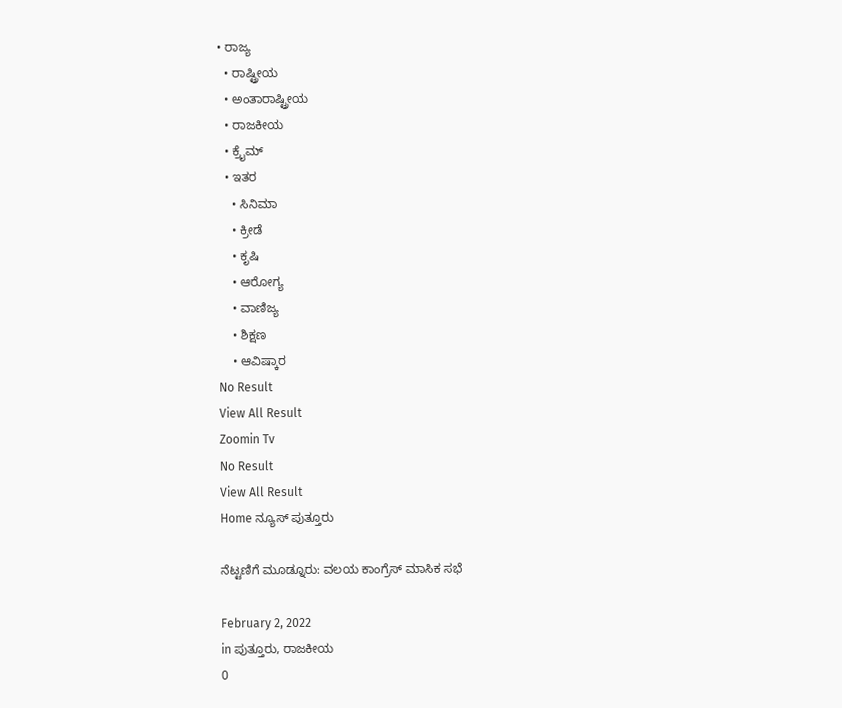• ರಾಜ್ಯ
  • ರಾಷ್ಟ್ರೀಯ
  • ಅಂತಾರಾಷ್ಟ್ರೀಯ
  • ರಾಜಕೀಯ
  • ಕ್ರೈಮ್
  • ಇತರ
    • ಸಿನಿಮಾ
    • ಕ್ರೀಡೆ
    • ಕೃಷಿ
    • ಆರೋಗ್ಯ
    • ವಾಣಿಜ್ಯ
    • ಶಿಕ್ಷಣ
    • ಆವಿಷ್ಕಾರ
No Result
View All Result
Zoomin Tv
No Result
View All Result
Home ನ್ಯೂಸ್ ಪುತ್ತೂರು

ನೆಟ್ಟಣಿಗೆ ಮೂಡ್ನೂರು: ವಲಯ ಕಾಂಗ್ರೆಸ್ ಮಾಸಿಕ ಸಭೆ

February 2, 2022
in ಪುತ್ತೂರು, ರಾಜಕೀಯ
0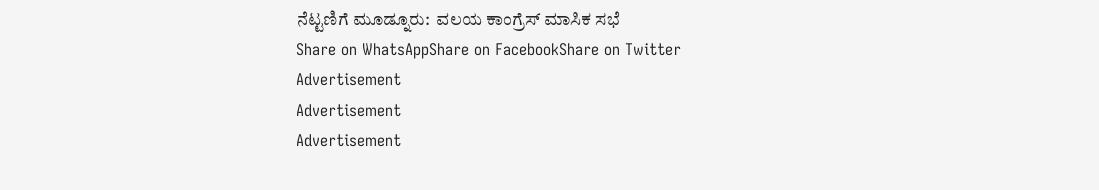ನೆಟ್ಟಣಿಗೆ ಮೂಡ್ನೂರು:  ವಲಯ ಕಾಂಗ್ರೆಸ್ ಮಾಸಿಕ ಸಭೆ
Share on WhatsAppShare on FacebookShare on Twitter
Advertisement
Advertisement
Advertisement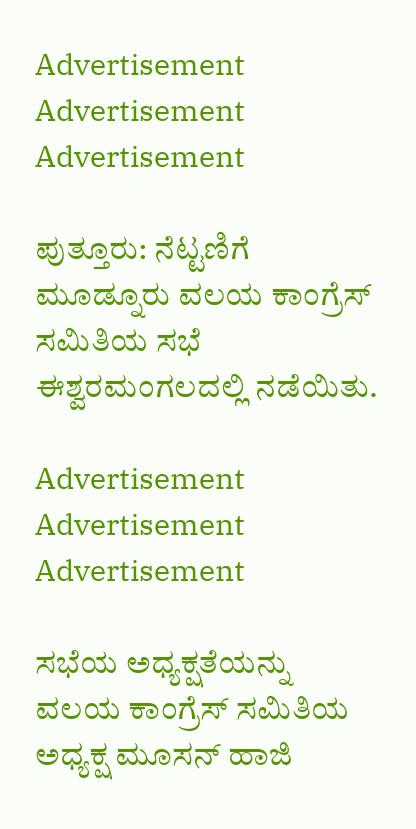Advertisement
Advertisement
Advertisement

ಪುತ್ತೂರು: ನೆಟ್ಟಣಿಗೆ ಮೂಡ್ನೂರು ವಲಯ ಕಾಂಗ್ರೆಸ್ ಸಮಿತಿಯ ಸಭೆ ಈಶ್ವರಮಂಗಲದಲ್ಲಿ ನಡೆಯಿತು.

Advertisement
Advertisement
Advertisement

ಸಭೆಯ ಅಧ್ಯಕ್ಷತೆಯನ್ನು ವಲಯ ಕಾಂಗ್ರೆಸ್ ಸಮಿತಿಯ ಅಧ್ಯಕ್ಷ ಮೂಸನ್ ಹಾಜಿ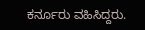ಕರ್ನೂರು ವಹಿಸಿದ್ದರು.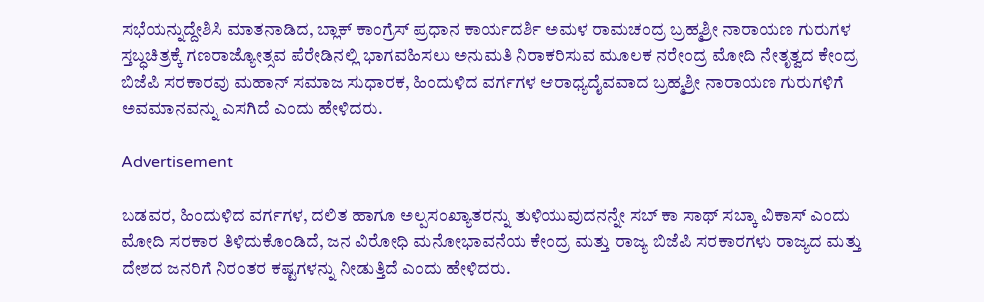ಸಭೆಯನ್ನುದ್ದೇಶಿಸಿ ಮಾತನಾಡಿದ, ಬ್ಲಾಕ್ ಕಾಂಗ್ರೆಸ್ ಪ್ರಧಾನ ಕಾರ್ಯದರ್ಶಿ ಅಮಳ ರಾಮಚಂದ್ರ ಬ್ರಹ್ಮಶ್ರೀ ನಾರಾಯಣ ಗುರುಗಳ ಸ್ತಬ್ಧಚಿತ್ರಕ್ಕೆ ಗಣರಾಜ್ಯೋತ್ಸವ ಪೆರೇಡಿನಲ್ಲಿ ಭಾಗವಹಿಸಲು ಅನುಮತಿ ನಿರಾಕರಿಸುವ ಮೂಲಕ ನರೇಂದ್ರ ಮೋದಿ ನೇತೃತ್ವದ ಕೇಂದ್ರ ಬಿಜೆಪಿ ಸರಕಾರವು ಮಹಾನ್ ಸಮಾಜ ಸುಧಾರಕ, ಹಿಂದುಳಿದ ವರ್ಗಗಳ ಆರಾಧ್ಯದೈವವಾದ ಬ್ರಹ್ಮಶ್ರೀ ನಾರಾಯಣ ಗುರುಗಳಿಗೆ ಅವಮಾನವನ್ನು ಎಸಗಿದೆ ಎಂದು ಹೇಳಿದರು.

Advertisement

ಬಡವರ, ಹಿಂದುಳಿದ ವರ್ಗಗಳ, ದಲಿತ ಹಾಗೂ ಅಲ್ಪಸಂಖ್ಯಾತರನ್ನು ತುಳಿಯುವುದನನ್ನೇ ಸಬ್ ಕಾ ಸಾಥ್ ಸಬ್ಕಾ ವಿಕಾಸ್ ಎಂದು ಮೋದಿ ಸರಕಾರ ತಿಳಿದುಕೊಂಡಿದೆ, ಜನ ವಿರೋಧಿ ಮನೋಭಾವನೆಯ ಕೇಂದ್ರ ಮತ್ತು ರಾಜ್ಯ ಬಿಜೆಪಿ ಸರಕಾರಗಳು ರಾಜ್ಯದ ಮತ್ತು ದೇಶದ ಜನರಿಗೆ ನಿರಂತರ ಕಷ್ಟಗಳನ್ನು ನೀಡುತ್ತಿದೆ ಎಂದು ಹೇಳಿದರು.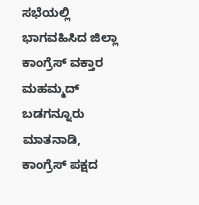ಸಭೆಯಲ್ಲಿ ಭಾಗವಹಿಸಿದ ಜಿಲ್ಲಾ ಕಾಂಗ್ರೆಸ್ ವಕ್ತಾರ ಮಹಮ್ಮದ್ ಬಡಗನ್ನೂರು ಮಾತನಾಡಿ, ಕಾಂಗ್ರೆಸ್ ಪಕ್ಷದ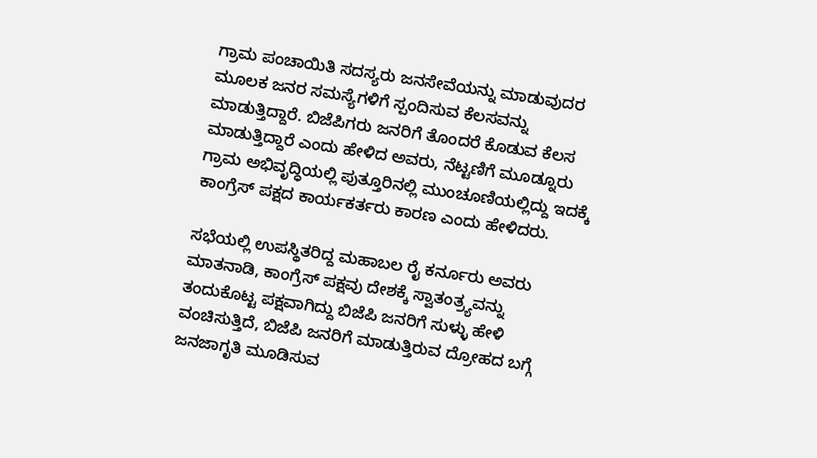ಗ್ರಾಮ ಪಂಚಾಯಿತಿ ಸದಸ್ಯರು ಜನಸೇವೆಯನ್ನು ಮಾಡುವುದರ ಮೂಲಕ ಜನರ ಸಮಸ್ಯೆಗಳಿಗೆ ಸ್ಪಂದಿಸುವ ಕೆಲಸವನ್ನು ಮಾಡುತ್ತಿದ್ದಾರೆ. ಬಿಜೆಪಿಗರು ಜನರಿಗೆ ತೊಂದರೆ ಕೊಡುವ ಕೆಲಸ ಮಾಡುತ್ತಿದ್ದಾರೆ ಎಂದು ಹೇಳಿದ ಅವರು, ನೆಟ್ಟಣಿಗೆ ಮೂಡ್ನೂರು ಗ್ರಾಮ ಅಭಿವೃದ್ಧಿಯಲ್ಲಿ ಪುತ್ತೂರಿನಲ್ಲಿ ಮುಂಚೂಣಿಯಲ್ಲಿದ್ದು ಇದಕ್ಕೆ ಕಾಂಗ್ರೆಸ್ ಪಕ್ಷದ ಕಾರ್ಯಕರ್ತರು ಕಾರಣ ಎಂದು ಹೇಳಿದರು.

ಸಭೆಯಲ್ಲಿ ಉಪಸ್ಥಿತರಿದ್ದ ಮಹಾಬಲ ರೈ ಕರ್ನೂರು ಅವರು ಮಾತನಾಡಿ, ಕಾಂಗ್ರೆಸ್ ಪಕ್ಷವು ದೇಶಕ್ಕೆ ಸ್ವಾತಂತ್ರ್ಯವನ್ನು ತಂದುಕೊಟ್ಟ ಪಕ್ಷವಾಗಿದ್ದು ಬಿಜೆಪಿ ಜನರಿಗೆ ಸುಳ್ಳು ಹೇಳಿ ವಂಚಿಸುತ್ತಿದೆ, ಬಿಜೆಪಿ ಜನರಿಗೆ ಮಾಡುತ್ತಿರುವ ದ್ರೋಹದ ಬಗ್ಗೆ ಜನಜಾಗೃತಿ ಮೂಡಿಸುವ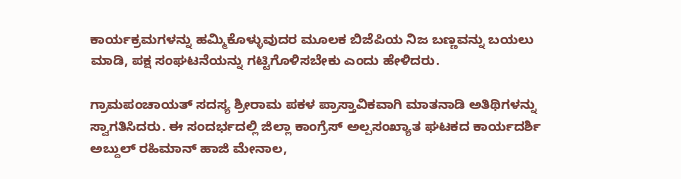ಕಾರ್ಯಕ್ರಮಗಳನ್ನು ಹಮ್ಮಿಕೊಳ್ಳುವುದರ ಮೂಲಕ ಬಿಜೆಪಿಯ ನಿಜ ಬಣ್ಣವನ್ನು ಬಯಲು ಮಾಡಿ, ಪಕ್ಷ ಸಂಘಟನೆಯನ್ನು ಗಟ್ಟಿಗೊಳಿಸಬೇಕು ಎಂದು ಹೇಳಿದರು.

ಗ್ರಾಮಪಂಚಾಯತ್ ಸದಸ್ಯ ಶ್ರೀರಾಮ ಪಕಳ ಪ್ರಾಸ್ತಾವಿಕವಾಗಿ ಮಾತನಾಡಿ ಅತಿಥಿಗಳನ್ನು ಸ್ವಾಗತಿಸಿದರು. ಈ ಸಂದರ್ಭದಲ್ಲಿ ಜಿಲ್ಲಾ ಕಾಂಗ್ರೆಸ್ ಅಲ್ಪಸಂಖ್ಯಾತ ಘಟಕದ ಕಾರ್ಯದರ್ಶಿ ಅಬ್ದುಲ್ ರಹಿಮಾನ್ ಹಾಜಿ ಮೇನಾಲ,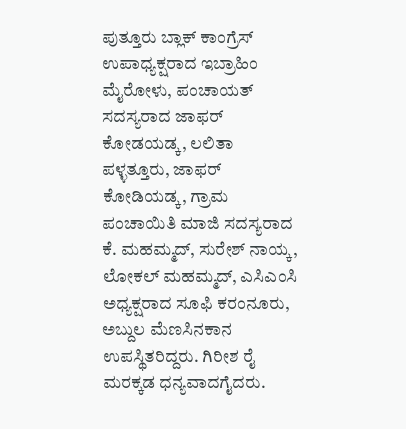ಪುತ್ತೂರು ಬ್ಲಾಕ್ ಕಾಂಗ್ರೆಸ್ ಉಪಾಧ್ಯಕ್ಷರಾದ ಇಬ್ರಾಹಿಂ ಮೈರೋಳು, ಪಂಚಾಯತ್ ಸದಸ್ಯರಾದ ಜಾಫರ್ ಕೋಡಯಡ್ಕ, ಲಲಿತಾ ಪಳ್ಳತ್ತೂರು, ಜಾಫರ್ ಕೋಡಿಯಡ್ಕ, ಗ್ರಾಮ ಪಂಚಾಯಿತಿ ಮಾಜಿ ಸದಸ್ಯರಾದ ಕೆ. ಮಹಮ್ಮದ್, ಸುರೇಶ್ ನಾಯ್ಕ, ಲೋಕಲ್ ಮಹಮ್ಮದ್, ಎಸಿಎಂಸಿ ಅಧ್ಯಕ್ಷರಾದ ಸೂಫಿ ಕರಂನೂರು, ಅಬ್ದುಲ ಮೆಣಸಿನಕಾನ ಉಪಸ್ಥಿತರಿದ್ದರು. ಗಿರೀಶ ರೈ ಮರಕ್ಕಡ ಧನ್ಯವಾದಗೈದರು.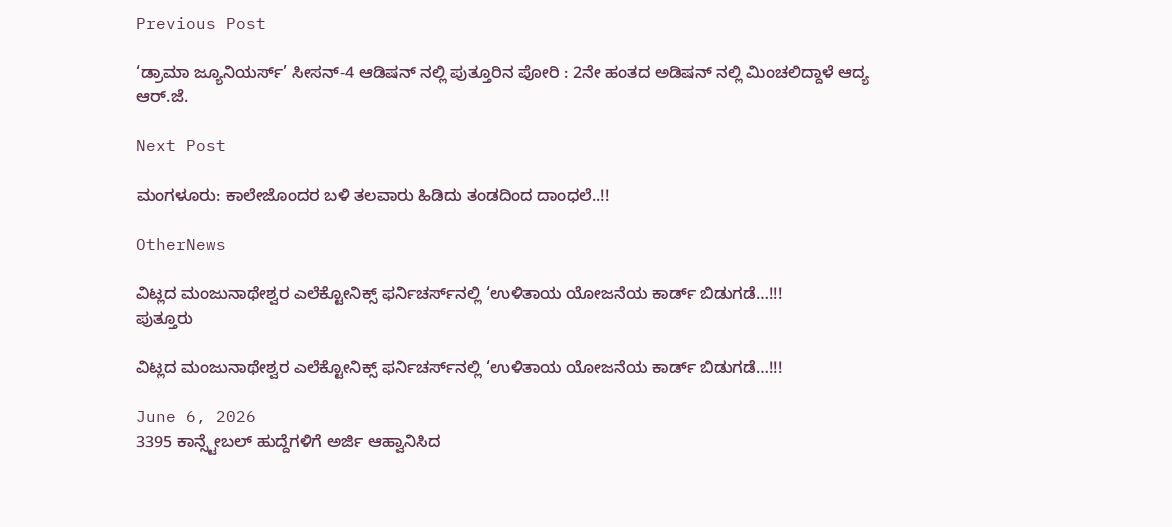Previous Post

‘ಡ್ರಾಮಾ ಜ್ಯೂನಿಯರ್ಸ್’ ಸೀಸನ್-4 ಆಡಿಷನ್ ನಲ್ಲಿ ಪುತ್ತೂರಿನ ಪೋರಿ : 2ನೇ ಹಂತದ ಅಡಿಷನ್ ನಲ್ಲಿ ಮಿಂಚಲಿದ್ದಾಳೆ ಆದ್ಯ ಆರ್.ಜೆ.

Next Post

ಮಂಗಳೂರು: ಕಾಲೇಜೊಂದರ ಬಳಿ ತಲವಾರು ಹಿಡಿದು ತಂಡದಿಂದ ದಾಂಧಲೆ..!!

OtherNews

ವಿಟ್ಲದ ಮಂಜುನಾಥೇಶ್ವರ ಎಲೆಕ್ಟೋನಿಕ್ಸ್ ಫರ್ನಿಚರ್ಸ್‌ನಲ್ಲಿ ‘ಉಳಿತಾಯ ಯೋಜನೆಯ ಕಾರ್ಡ್ ಬಿಡುಗಡೆ…!!!
ಪುತ್ತೂರು

ವಿಟ್ಲದ ಮಂಜುನಾಥೇಶ್ವರ ಎಲೆಕ್ಟೋನಿಕ್ಸ್ ಫರ್ನಿಚರ್ಸ್‌ನಲ್ಲಿ ‘ಉಳಿತಾಯ ಯೋಜನೆಯ ಕಾರ್ಡ್ ಬಿಡುಗಡೆ…!!!

June 6, 2026
3395 ಕಾನ್ಸ್ಟೇಬಲ್ ಹುದ್ದೆಗಳಿಗೆ ಅರ್ಜಿ ಆಹ್ವಾನಿಸಿದ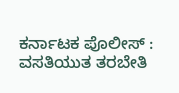ಕರ್ನಾಟಕ ಪೊಲೀಸ್ : ವಸತಿಯುತ ತರಬೇತಿ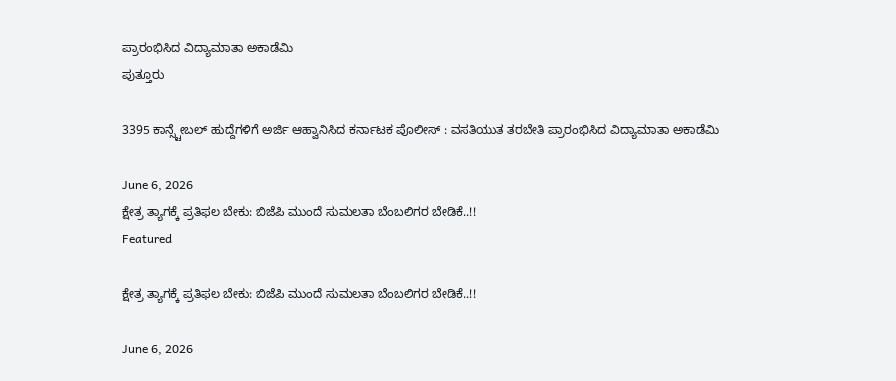ಪ್ರಾರಂಭಿಸಿದ ವಿದ್ಯಾಮಾತಾ ಅಕಾಡೆಮಿ
ಪುತ್ತೂರು

3395 ಕಾನ್ಸ್ಟೇಬಲ್ ಹುದ್ದೆಗಳಿಗೆ ಅರ್ಜಿ ಆಹ್ವಾನಿಸಿದ ಕರ್ನಾಟಕ ಪೊಲೀಸ್ : ವಸತಿಯುತ ತರಬೇತಿ ಪ್ರಾರಂಭಿಸಿದ ವಿದ್ಯಾಮಾತಾ ಅಕಾಡೆಮಿ

June 6, 2026
ಕ್ಷೇತ್ರ ತ್ಯಾಗಕ್ಕೆ ಪ್ರತಿಫಲ ಬೇಕು: ಬಿಜೆಪಿ ಮುಂದೆ ಸುಮಲತಾ ಬೆಂಬಲಿಗರ ಬೇಡಿಕೆ..!!
Featured

ಕ್ಷೇತ್ರ ತ್ಯಾಗಕ್ಕೆ ಪ್ರತಿಫಲ ಬೇಕು: ಬಿಜೆಪಿ ಮುಂದೆ ಸುಮಲತಾ ಬೆಂಬಲಿಗರ ಬೇಡಿಕೆ..!!

June 6, 2026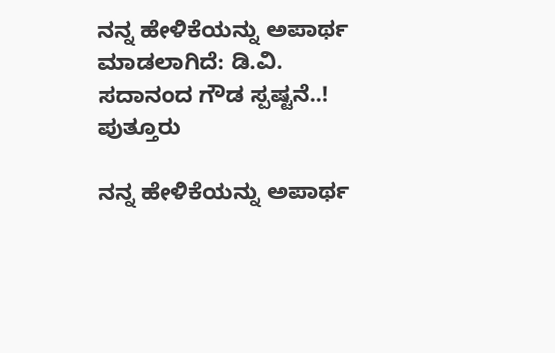ನನ್ನ ಹೇಳಿಕೆಯನ್ನು ಅಪಾರ್ಥ ಮಾಡಲಾಗಿದೆ: ಡಿ.ವಿ. ಸದಾನಂದ ಗೌಡ ಸ್ಪಷ್ಟನೆ..!
ಪುತ್ತೂರು

ನನ್ನ ಹೇಳಿಕೆಯನ್ನು ಅಪಾರ್ಥ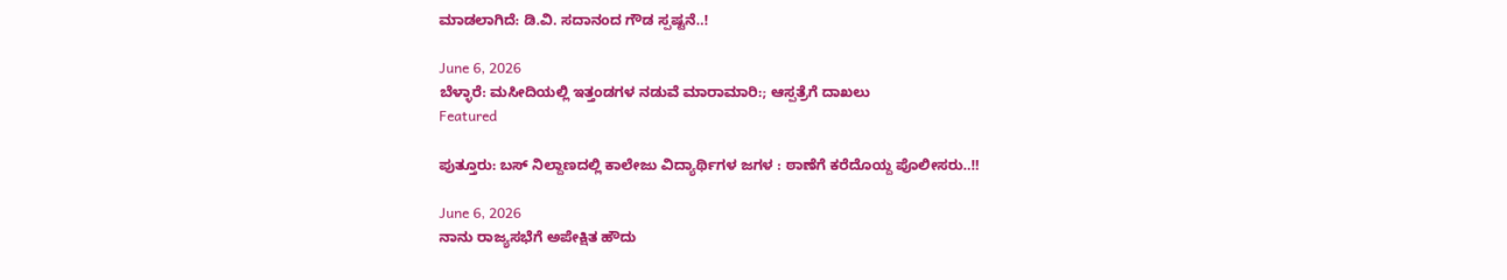ಮಾಡಲಾಗಿದೆ: ಡಿ.ವಿ. ಸದಾನಂದ ಗೌಡ ಸ್ಪಷ್ಟನೆ..!

June 6, 2026
ಬೆಳ್ಳಾರೆ: ಮಸೀದಿಯಲ್ಲಿ ಇತ್ತಂಡಗಳ ನಡುವೆ ಮಾರಾಮಾರಿ:; ಆಸ್ಪತ್ರೆಗೆ ದಾಖಲು
Featured

ಪುತ್ತೂರು: ಬಸ್ ನಿಲ್ದಾಣದಲ್ಲಿ ಕಾಲೇಜು ವಿದ್ಯಾರ್ಥಿಗಳ ಜಗಳ : ಠಾಣೆಗೆ ಕರೆದೊಯ್ದ ಪೊಲೀಸರು..!!

June 6, 2026
ನಾನು ರಾಜ್ಯಸಭೆಗೆ ಅಪೇಕ್ಷಿತ ಹೌದು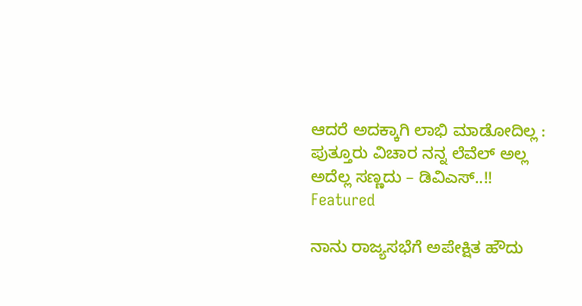ಆದರೆ ಅದಕ್ಕಾಗಿ ಲಾಭಿ ಮಾಡೋದಿಲ್ಲ :  ಪುತ್ತೂರು ವಿಚಾರ ನನ್ನ ಲೆವೆಲ್ ಅಲ್ಲ ಅದೆಲ್ಲ ಸಣ್ಣದು – ಡಿವಿಎಸ್..!!
Featured

ನಾನು ರಾಜ್ಯಸಭೆಗೆ ಅಪೇಕ್ಷಿತ ಹೌದು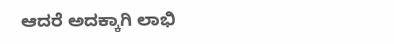ಆದರೆ ಅದಕ್ಕಾಗಿ ಲಾಭಿ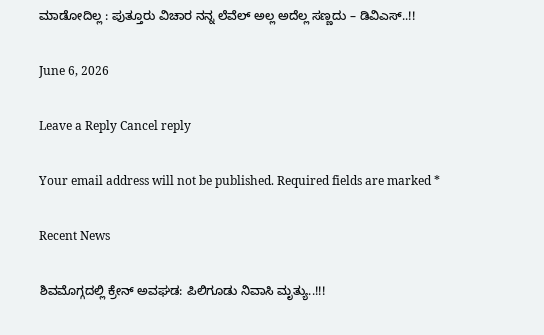ಮಾಡೋದಿಲ್ಲ : ಪುತ್ತೂರು ವಿಚಾರ ನನ್ನ ಲೆವೆಲ್ ಅಲ್ಲ ಅದೆಲ್ಲ ಸಣ್ಣದು – ಡಿವಿಎಸ್..!!

June 6, 2026

Leave a Reply Cancel reply

Your email address will not be published. Required fields are marked *

Recent News

ಶಿವಮೊಗ್ಗದಲ್ಲಿ ಕ್ರೇನ್ ಅವಘಡ: ಪಿಲಿಗೂಡು ನಿವಾಸಿ ಮೃತ್ಯು..!!!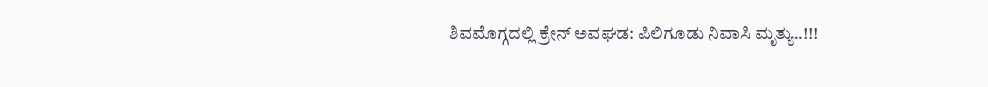ಶಿವಮೊಗ್ಗದಲ್ಲಿ ಕ್ರೇನ್ ಅವಘಡ: ಪಿಲಿಗೂಡು ನಿವಾಸಿ ಮೃತ್ಯು..!!!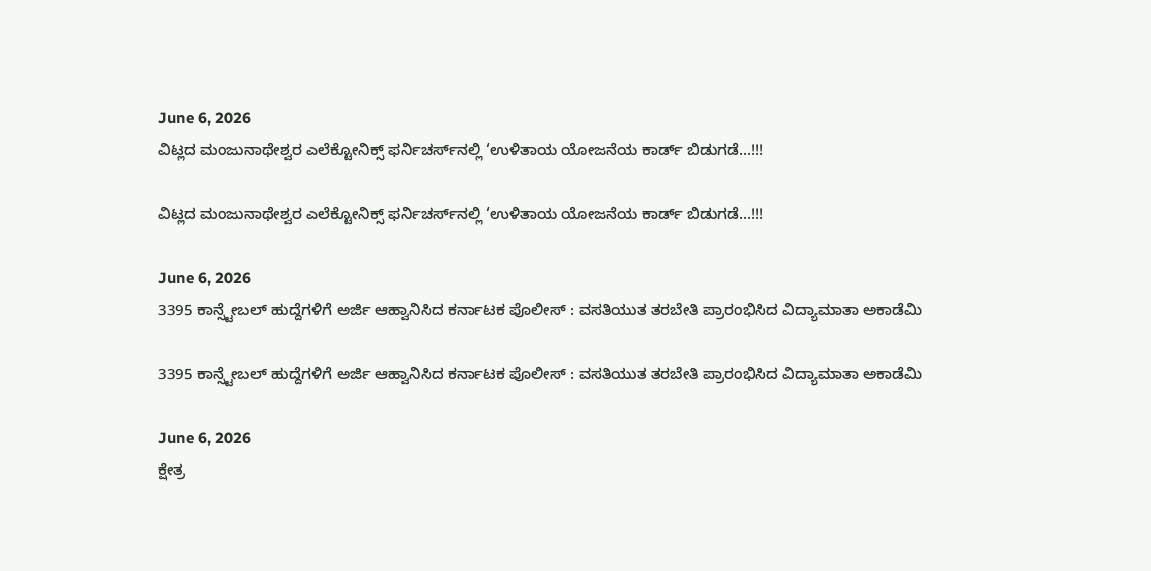June 6, 2026
ವಿಟ್ಲದ ಮಂಜುನಾಥೇಶ್ವರ ಎಲೆಕ್ಟೋನಿಕ್ಸ್ ಫರ್ನಿಚರ್ಸ್‌ನಲ್ಲಿ ‘ಉಳಿತಾಯ ಯೋಜನೆಯ ಕಾರ್ಡ್ ಬಿಡುಗಡೆ…!!!

ವಿಟ್ಲದ ಮಂಜುನಾಥೇಶ್ವರ ಎಲೆಕ್ಟೋನಿಕ್ಸ್ ಫರ್ನಿಚರ್ಸ್‌ನಲ್ಲಿ ‘ಉಳಿತಾಯ ಯೋಜನೆಯ ಕಾರ್ಡ್ ಬಿಡುಗಡೆ…!!!

June 6, 2026
3395 ಕಾನ್ಸ್ಟೇಬಲ್ ಹುದ್ದೆಗಳಿಗೆ ಅರ್ಜಿ ಆಹ್ವಾನಿಸಿದ ಕರ್ನಾಟಕ ಪೊಲೀಸ್ : ವಸತಿಯುತ ತರಬೇತಿ ಪ್ರಾರಂಭಿಸಿದ ವಿದ್ಯಾಮಾತಾ ಅಕಾಡೆಮಿ

3395 ಕಾನ್ಸ್ಟೇಬಲ್ ಹುದ್ದೆಗಳಿಗೆ ಅರ್ಜಿ ಆಹ್ವಾನಿಸಿದ ಕರ್ನಾಟಕ ಪೊಲೀಸ್ : ವಸತಿಯುತ ತರಬೇತಿ ಪ್ರಾರಂಭಿಸಿದ ವಿದ್ಯಾಮಾತಾ ಅಕಾಡೆಮಿ

June 6, 2026
ಕ್ಷೇತ್ರ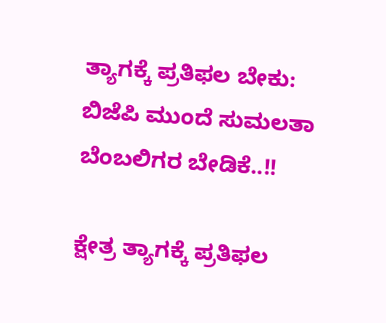ತ್ಯಾಗಕ್ಕೆ ಪ್ರತಿಫಲ ಬೇಕು: ಬಿಜೆಪಿ ಮುಂದೆ ಸುಮಲತಾ ಬೆಂಬಲಿಗರ ಬೇಡಿಕೆ..!!

ಕ್ಷೇತ್ರ ತ್ಯಾಗಕ್ಕೆ ಪ್ರತಿಫಲ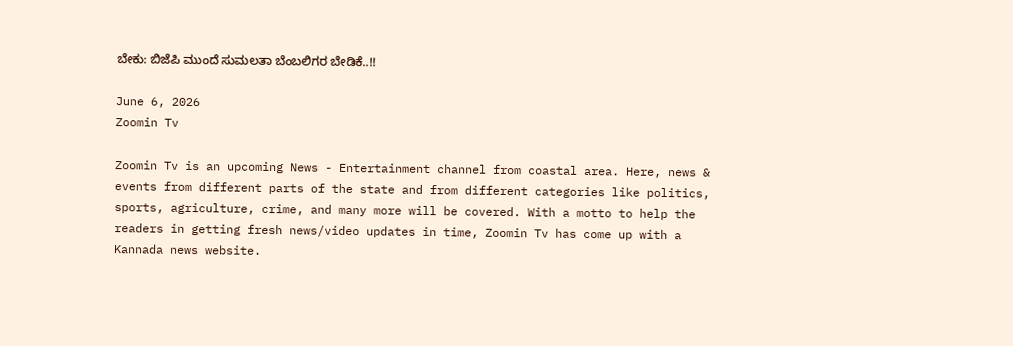ಬೇಕು: ಬಿಜೆಪಿ ಮುಂದೆ ಸುಮಲತಾ ಬೆಂಬಲಿಗರ ಬೇಡಿಕೆ..!!

June 6, 2026
Zoomin Tv

Zoomin Tv is an upcoming News - Entertainment channel from coastal area. Here, news & events from different parts of the state and from different categories like politics, sports, agriculture, crime, and many more will be covered. With a motto to help the readers in getting fresh news/video updates in time, Zoomin Tv has come up with a Kannada news website.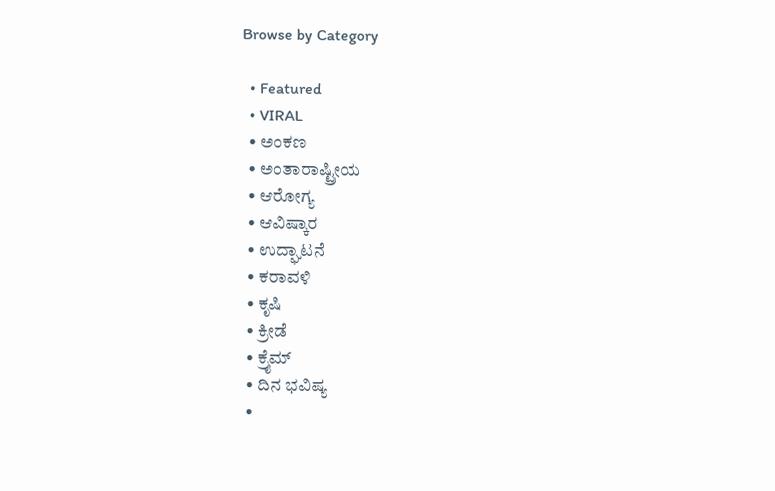Browse by Category

  • Featured
  • VIRAL
  • ಅಂಕಣ
  • ಅಂತಾರಾಷ್ಟ್ರೀಯ
  • ಆರೋಗ್ಯ
  • ಆವಿಷ್ಕಾರ
  • ಉದ್ಘಾಟನೆ
  • ಕರಾವಳಿ
  • ಕೃಷಿ
  • ಕ್ರೀಡೆ
  • ಕ್ರೈಮ್
  • ದಿನ ಭವಿಷ್ಯ
  •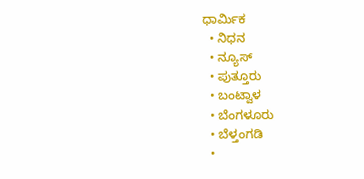ಧಾರ್ಮಿಕ
  • ನಿಧನ
  • ನ್ಯೂಸ್
  • ಪುತ್ತೂರು
  • ಬಂಟ್ವಾಳ
  • ಬೆಂಗಳೂರು
  • ಬೆಳ್ತಂಗಡಿ
  •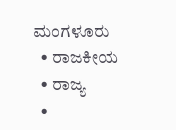ಮಂಗಳೂರು
  • ರಾಜಕೀಯ
  • ರಾಜ್ಯ
  •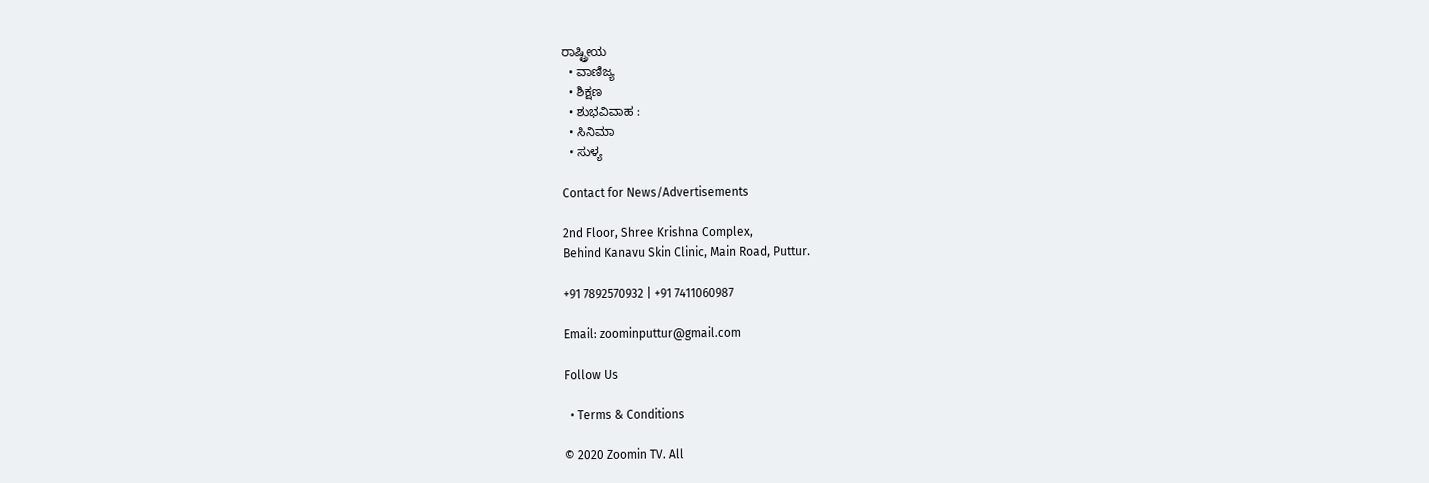ರಾಷ್ಟ್ರೀಯ
  • ವಾಣಿಜ್ಯ
  • ಶಿಕ್ಷಣ
  • ಶುಭವಿವಾಹ :
  • ಸಿನಿಮಾ
  • ಸುಳ್ಯ

Contact for News/Advertisements

2nd Floor, Shree Krishna Complex,
Behind Kanavu Skin Clinic, Main Road, Puttur.

+91 7892570932 | +91 7411060987

Email: zoominputtur@gmail.com

Follow Us

  • Terms & Conditions

© 2020 Zoomin TV. All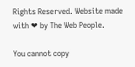Rights Reserved. Website made with ❤ by The Web People.

You cannot copy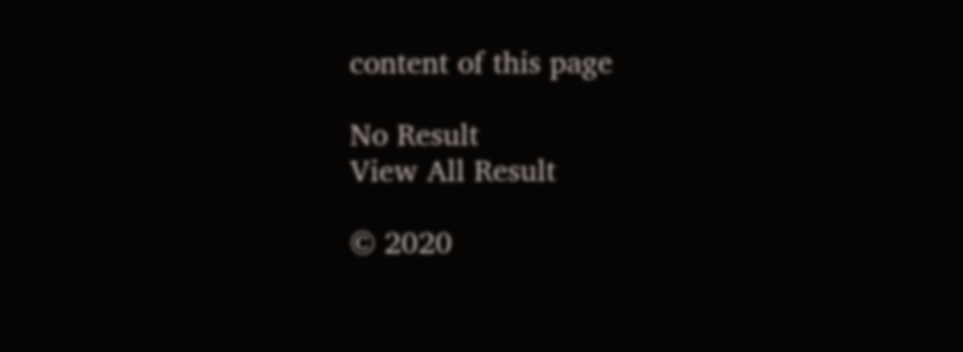content of this page

No Result
View All Result

© 2020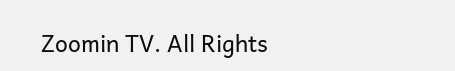Zoomin TV. All Rights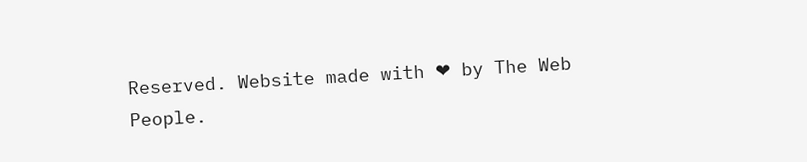Reserved. Website made with ❤ by The Web People.